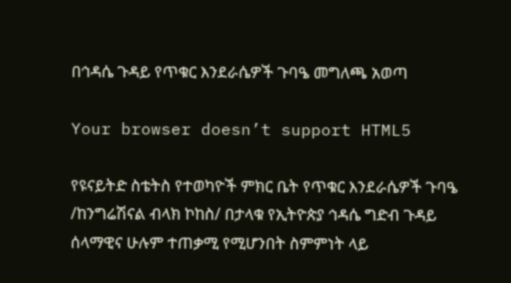በኅዳሴ ጉዳይ የጥቁር እንደራሴዎች ጉባዔ መግለጫ አወጣ

Your browser doesn’t support HTML5

የዩናይትድ ስቴትስ የተወካዮች ምክር ቤት የጥቁር እንደራሴዎች ጉባዔ /ከንግሬሽናል ብላክ ኮከስ/ በታላቁ የኢትዮጵያ ኅዳሴ ግድብ ጉዳይ ሰላማዊና ሁሉም ተጠቃሚ የሚሆንበት ስምምነት ላይ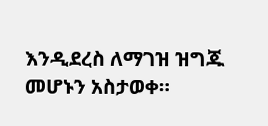እንዲደረስ ለማገዝ ዝግጁ መሆኑን አስታወቀ።